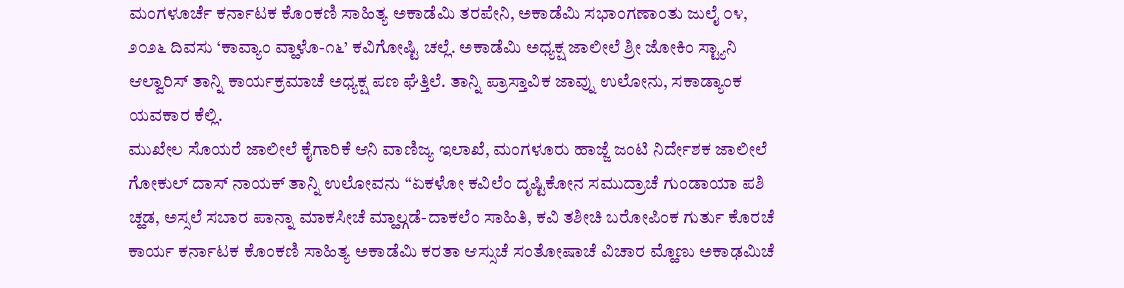ಮಂಗಳೂರ್ಚೆ ಕರ್ನಾಟಕ ಕೊಂಕಣಿ ಸಾಹಿತ್ಯ ಅಕಾಡೆಮಿ ತರಪೇನಿ, ಅಕಾಡೆಮಿ ಸಭಾಂಗಣಾಂತು ಜುಲೈ ೦೪, ೨೦೨೬ ದಿವಸು ‘ಕಾವ್ಯಾಂ ವ್ಹಾಳೊ-೧೬’ ಕವಿಗೋಷ್ಟಿ ಚಲ್ಲೆ. ಅಕಾಡೆಮಿ ಅಧ್ಯಕ್ಷ ಜಾಲೀಲೆ ಶ್ರೀ ಜೋಕಿಂ ಸ್ಟ್ಯಾನಿ ಆಲ್ವಾರಿಸ್ ತಾನ್ನಿ ಕಾರ್ಯಕ್ರಮಾಚೆ ಅಧ್ಯಕ್ಷ ಪಣ ಘೆತ್ತಿಲೆ. ತಾನ್ನಿ ಪ್ರಾಸ್ತಾವಿಕ ಜಾವ್ನು ಉಲೋನು, ಸಕಾಡ್ಯಾಂಕ ಯವಕಾರ ಕೆಲ್ಲಿ.
ಮುಖೇಲ ಸೊಯರೆ ಜಾಲೀಲೆ ಕೈಗಾರಿಕೆ ಆನಿ ವಾಣಿಜ್ಯ ಇಲಾಖೆ, ಮಂಗಳೂರು ಹಾಜ್ಜೆ ಜಂಟಿ ನಿರ್ದೇಶಕ ಜಾಲೀಲೆ ಗೋಕುಲ್ ದಾಸ್ ನಾಯಕ್ ತಾನ್ನಿ ಉಲೋವನು “ಏಕಳೋ ಕವಿಲೆಂ ದೃಷ್ಟಿಕೋನ ಸಮುದ್ರಾಚೆ ಗುಂಡಾಯಾ ಪಶಿ ಚ್ಹಡ, ಅಸ್ಸಲೆ ಸಬಾರ ಪಾನ್ನಾ ಮಾಕಸೀಚೆ ಮ್ಹಾಲ್ಗಡೆ-ದಾಕಲೆಂ ಸಾಹಿತಿ, ಕವಿ ತಶೀಚಿ ಬರೋಪಿಂಕ ಗುರ್ತು ಕೊರಚೆ ಕಾರ್ಯ ಕರ್ನಾಟಕ ಕೊಂಕಣಿ ಸಾಹಿತ್ಯ ಅಕಾಡೆಮಿ ಕರತಾ ಆಸ್ಸುಚೆ ಸಂತೋಷಾಚೆ ವಿಚಾರ ಮ್ಹೊಣು ಅಕಾಢಮಿಚೆ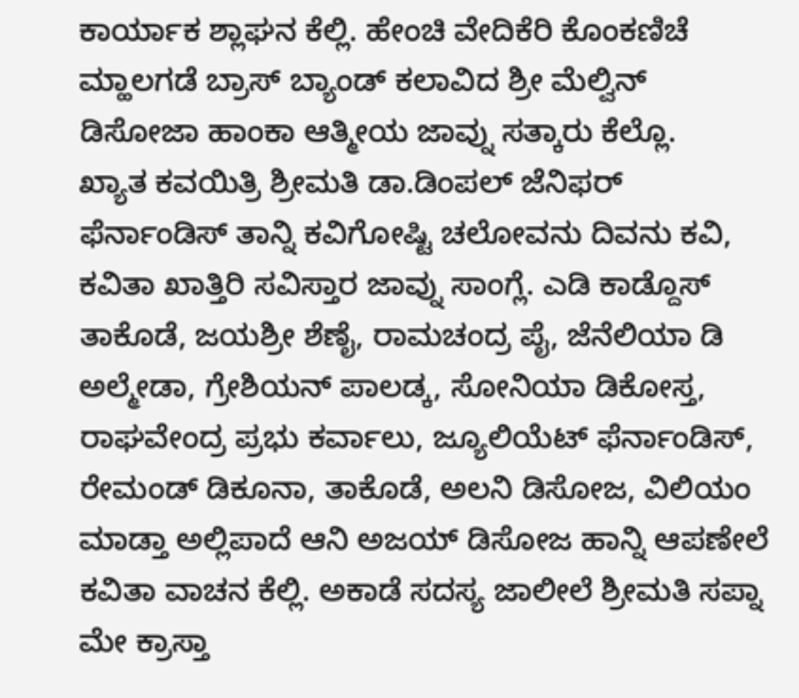ಕಾರ್ಯಾಕ ಶ್ಲಾಘನ ಕೆಲ್ಲಿ. ಹೇಂಚಿ ವೇದಿಕೆರಿ ಕೊಂಕಣಿಚೆ ಮ್ಹಾಲಗಡೆ ಬ್ರಾಸ್ ಬ್ಯಾಂಡ್ ಕಲಾವಿದ ಶ್ರೀ ಮೆಲ್ವಿನ್ ಡಿಸೋಜಾ ಹಾಂಕಾ ಆತ್ಮೀಯ ಜಾವ್ನು ಸತ್ಕಾರು ಕೆಲ್ಲೊ.
ಖ್ಯಾತ ಕವಯಿತ್ರಿ ಶ್ರೀಮತಿ ಡಾ.ಡಿಂಪಲ್ ಜೆನಿಫರ್ ಫೆರ್ನಾಂಡಿಸ್ ತಾನ್ನಿ ಕವಿಗೋಷ್ಟಿ ಚಲೋವನು ದಿವನು ಕವಿ, ಕವಿತಾ ಖಾತ್ತಿರಿ ಸವಿಸ್ತಾರ ಜಾವ್ನು ಸಾಂಗ್ಲೆ. ಎಡಿ ಕಾಡ್ದೊಸ್ ತಾಕೊಡೆ, ಜಯಶ್ರೀ ಶೆಣೈ, ರಾಮಚಂದ್ರ ಪೈ, ಜೆನೆಲಿಯಾ ಡಿ ಅಲ್ಮೇಡಾ, ಗ್ರೇಶಿಯನ್ ಪಾಲಡ್ಕ, ಸೋನಿಯಾ ಡಿಕೋಸ್ತ, ರಾಘವೇಂದ್ರ ಪ್ರಭು ಕರ್ವಾಲು, ಜ್ಯೂಲಿಯೆಟ್ ಫೆರ್ನಾಂಡಿಸ್, ರೇಮಂಡ್ ಡಿಕೂನಾ, ತಾಕೊಡೆ, ಅಲನಿ ಡಿಸೋಜ, ವಿಲಿಯಂ ಮಾಡ್ತಾ ಅಲ್ಲಿಪಾದೆ ಆನಿ ಅಜಯ್ ಡಿಸೋಜ ಹಾನ್ನಿ ಆಪಣೇಲೆ ಕವಿತಾ ವಾಚನ ಕೆಲ್ಲಿ. ಅಕಾಡೆ ಸದಸ್ಯ ಜಾಲೀಲೆ ಶ್ರೀಮತಿ ಸಪ್ನಾ ಮೇ ಕ್ರಾಸ್ತಾ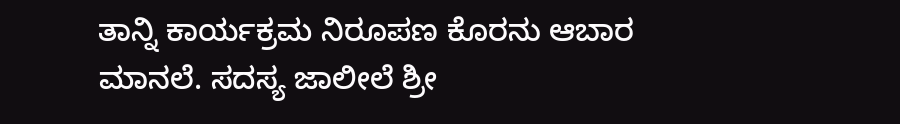ತಾನ್ನಿ ಕಾರ್ಯಕ್ರಮ ನಿರೂಪಣ ಕೊರನು ಆಬಾರ ಮಾನಲೆ. ಸದಸ್ಯ ಜಾಲೀಲೆ ಶ್ರೀ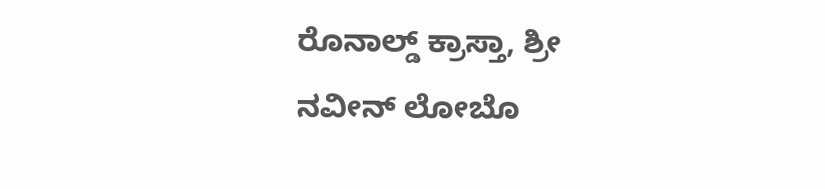ರೊನಾಲ್ಡ್ ಕ್ರಾಸ್ತಾ, ಶ್ರೀ ನವೀನ್ ಲೋಬೊ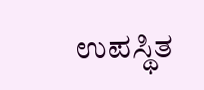ಉಪಸ್ಥಿತ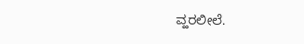ವ್ಹರಲೀಲೆ.